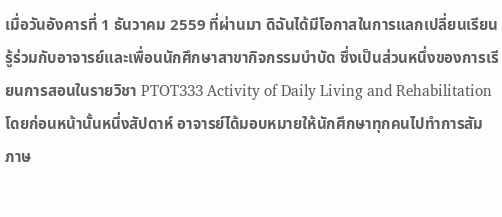เมื่อวันอังคารที่ 1 ธันวาคม 2559 ที่ผ่านมา ดิฉันได้มีโอกาสในการแลกเปลี่ยนเรียนรู้ร่วมกับอาจารย์และเพื่อนนักศึกษาสาขากิจกรรมบำบัด ซึ่งเป็นส่วนหนึ่งของการเรียนการสอนในรายวิชา PTOT333 Activity of Daily Living and Rehabilitation โดยก่อนหน้านั้นหนึ่งสัปดาห์ อาจารย์ได้มอบหมายให้นักศึกษาทุกคนไปทำการสัมภาษ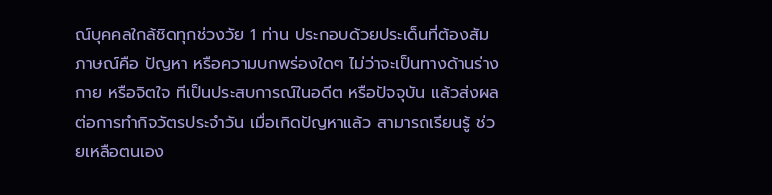ณ์บุคคลใกล้ชิดทุกช่วงวัย 1 ท่าน ประกอบด้วยประเด็นที่ต้องสัมภาษณ์คือ ปัญหา หรือความบกพร่องใดๆ ไม่ว่าจะเป็นทางด้านร่างกาย หรือจิตใจ ทีเป็นประสบการณ์ในอดีต หรือปัจจุบัน แล้วส่งผลต่อการทำกิจวัตรประจำวัน เมื่อเกิดปัญหาแล้ว สามารถเรียนรู้ ช่วยเหลือตนเอง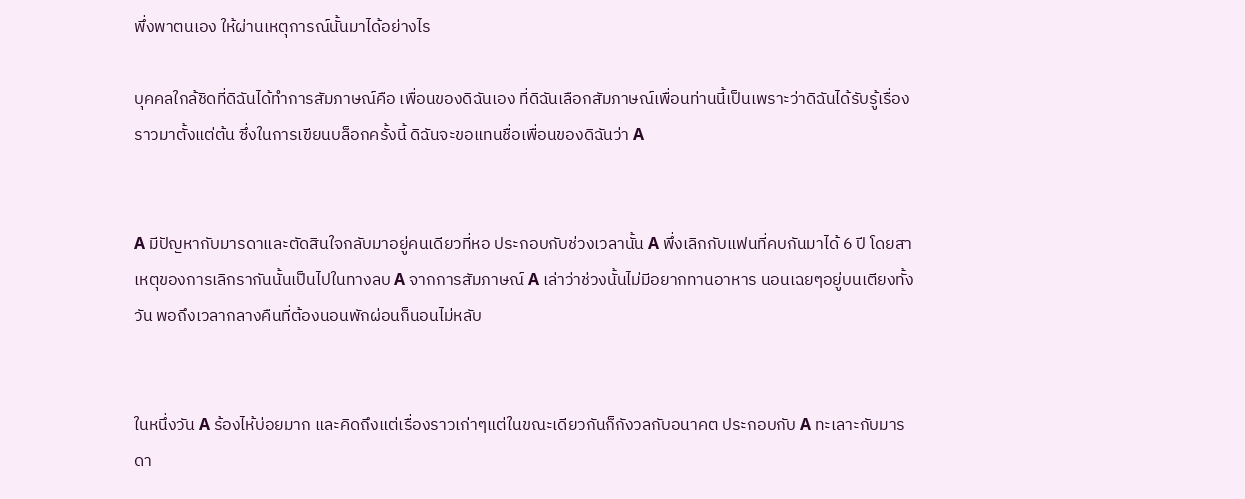พึ่งพาตนเอง ให้ผ่านเหตุการณ์นั้นมาได้อย่างไร

บุคคลใกล้ชิดที่ดิฉันได้ทำการสัมภาษณ์คือ เพื่อนของดิฉันเอง ที่ดิฉันเลือกสัมภาษณ์เพื่อนท่านนี้เป็นเพราะว่าดิฉันได้รับรู้เรื่องราวมาตั้งแต่ต้น ซึ่งในการเขียนบล็อกครั้งนี้ ดิฉันจะขอแทนชื่อเพื่อนของดิฉันว่า A


A มีปัญหากับมารดาและตัดสินใจกลับมาอยู่คนเดียวที่หอ ประกอบกับช่วงเวลานั้น A พึ่งเลิกกับแฟนที่คบกันมาได้ 6 ปี โดยสาเหตุของการเลิกรากันนั้นเป็นไปในทางลบ A จากการสัมภาษณ์ A เล่าว่าช่วงนั้นไม่มีอยากทานอาหาร นอนเฉยๆอยู่บนเตียงทั้งวัน พอถึงเวลากลางคืนที่ต้องนอนพักผ่อนก็นอนไม่หลับ


ในหนึ่งวัน A ร้องไห้บ่อยมาก และคิดถึงแต่เรื่องราวเก่าๆแต่ในขณะเดียวกันก็กังวลกับอนาคต ประกอบกับ A ทะเลาะกับมารดา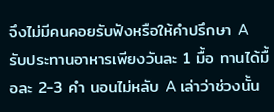จึงไม่มีคนคอยรับฟังหรือให้คำปรึกษา A รับประทานอาหารเพียงวันละ 1 มื้อ ทานได้มื้อละ 2-3 คำ นอนไม่หลับ A เล่าว่าช่วงนั้น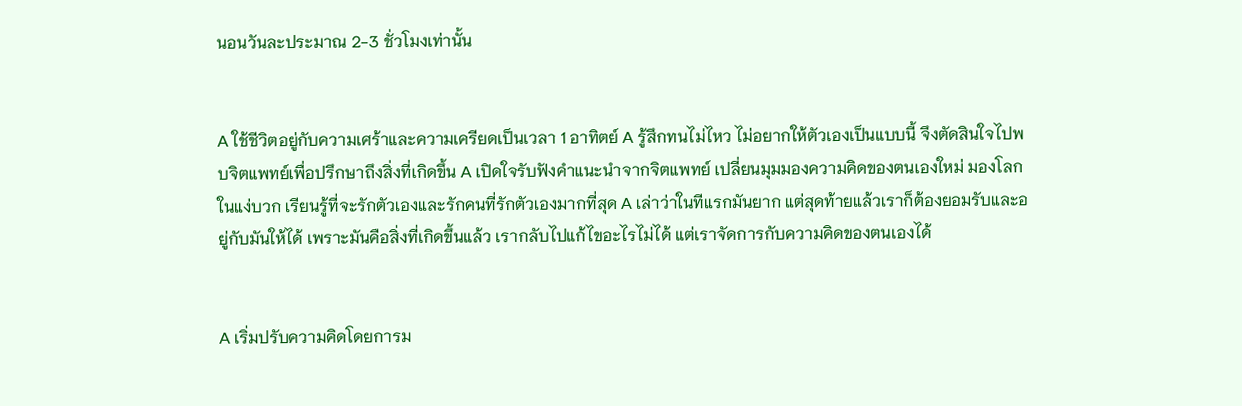นอนวันละประมาณ 2-3 ชั่วโมงเท่านั้น


A ใช้ชีวิตอยู่กับความเศร้าและความเครียดเป็นเวลา 1 อาทิตย์ A รู้สึกทนไม่ไหว ไม่อยากให้ตัวเองเป็นแบบนี้ จึงตัดสินใจไปพบจิตแพทย์เพื่อปรึกษาถึงสิ่งที่เกิดขึ้น A เปิดใจรับฟังคำแนะนำจากจิตแพทย์ เปลี่ยนมุมมองความคิดของตนเองใหม่ มองโลกในแง่บวก เรียนรู้ที่จะรักตัวเองและรักคนที่รักตัวเองมากที่สุด A เล่าว่าในทีแรกมันยาก แต่สุดท้ายแล้วเราก็ต้องยอมรับและอยู่กับมันให้ได้ เพราะมันคือสิ่งที่เกิดขึ้นแล้ว เรากลับไปแก้ไขอะไรไม่ได้ แต่เราจัดการกับความคิดของตนเองได้


A เริ่มปรับความคิดโดยการม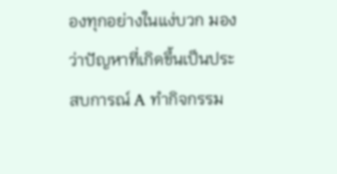องทุกอย่างในแง่บวก มองว่าปัญหาที่เกิดขึ้นเป็นประสบการณ์ A ทำกิจกรรม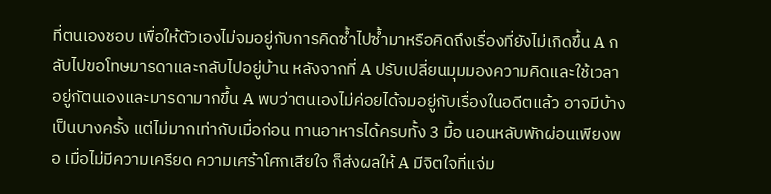ที่ตนเองชอบ เพื่อให้ตัวเองไม่จมอยู่กับการคิดซ้ำไปซ้ำมาหรือคิดถึงเรื่องที่ยังไม่เกิดขึ้น A กลับไปขอโทษมารดาและกลับไปอยู่บ้าน หลังจากที่ A ปรับเปลี่ยนมุมมองความคิดและใช้เวลาอยู่กัตนเองและมารดามากขึ้น A พบว่าตนเองไม่ค่อยได้จมอยู่กับเรื่องในอดีตแล้ว อาจมีบ้างเป็นบางครั้ง แต่ไม่มากเท่ากับเมื่อก่อน ทานอาหารได้ครบทั้ง 3 มื้อ นอนหลับพักผ่อนเพียงพอ เมื่อไม่มีความเครียด ความเศร้าโศกเสียใจ ก็ส่งผลให้ A มีจิตใจที่แจ่ม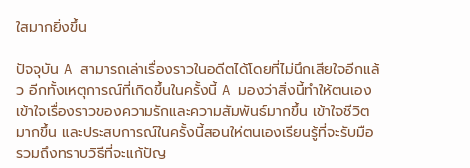ใสมากยิ่งขึ้น

ปัจจุบัน A สามารถเล่าเรื่องราวในอดีตได้โดยที่ไม่นึกเสียใจอีกแล้ว อีกทั้งเหตุการณ์ที่เกิดขึ้นในครั้งนี้ A มองว่าสิ่งนี้ทำให้ตนเองเข้าใจเรื่องราวของความรักและความสัมพันธ์มากขึ้น เข้าใจชีวิตมากขึ้น และประสบการณ์ในครั้งนี้สอนให่ตนเองเรียนรู้ที่จะรับมือ รวมถึงทราบวิธีที่จะแก้ปัญ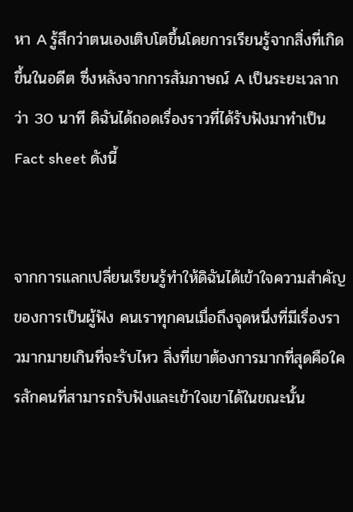หา A รู้สึกว่าตนเองเติบโตขึ้นโดยการเรียนรู้จากสิ่งที่เกิดขึ้นในอดีต ซึ่งหลังจากการสัมภาษณ์ A เป็นระยะเวลากว่า 30 นาที ดิฉันได้ถอดเรื่องราวที่ได้รับฟังมาทำเป็น Fact sheet ดังนี้


จากการแลกเปลี่ยนเรียนรู้ทำให้ดิฉันได้เข้าใจความสำคัญของการเป็นผู้ฟัง คนเราทุกคนเมื่อถึงจุดหนึ่งที่มีเรื่องราวมากมายเกินที่จะรับไหว สิ่งที่เขาต้องการมากที่สุดคือใครสักคนที่สามารถรับฟังและเข้าใจเขาได้ในขณะนั้น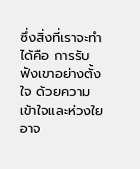ซึ่งสิ่งที่เราจะทำได้คือ การรับฟังเขาอย่างตั้งใจ ด้วยความเข้าใจและห่วงใย อาจ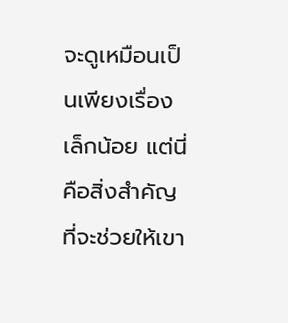จะดูเหมือนเป็นเพียงเรื่องเล็กน้อย แต่นี่คือสิ่งสำคัญที่จะช่วยให้เขา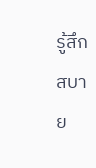รู้สึกสบาย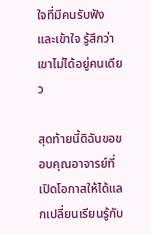ใจที่มีคนรับฟังและเข้าใจ รู้สึกว่าเขาไม่ได้อยู่คนเดียว

สุดท้ายนี้ดิฉันขอขอบคุณอาจารย์ที่เปิดโอกาสให้ได้แลกเปลี่ยนเรียนรู้กับ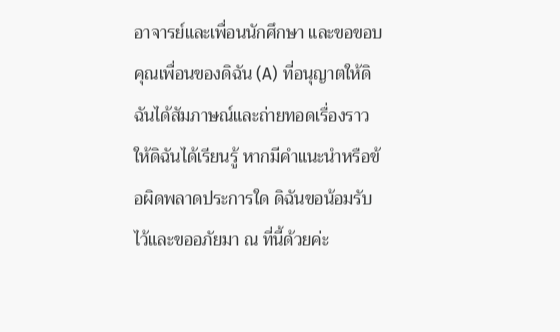อาจารย์และเพื่อนนักศึกษา และขอขอบคุณเพื่อนของดิฉัน (A) ที่อนุญาตให้ดิฉันได้สัมภาษณ์และถ่ายทอดเรื่องราวให้ดิฉันได้เรียนรู้ หากมีคำแนะนำหรือข้อผิดพลาดประการใด ดิฉันขอน้อมรับไว้และขออภัยมา ณ ที่นี้ด้วยค่ะ